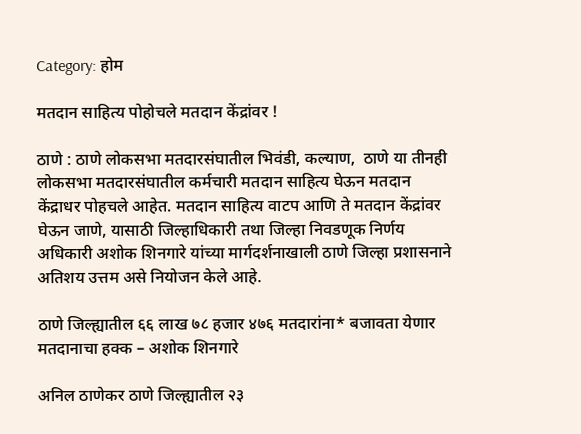Category: होम

मतदान साहित्य पोहोचले मतदान केंद्रांवर !

ठाणे : ठाणे लोकसभा मतदारसंघातील भिवंडी, कल्याण,  ठाणे या तीनही लोकसभा मतदारसंघातील कर्मचारी मतदान साहित्य घेऊन मतदान केंद्राधर पोहचले आहेत. मतदान साहित्य वाटप आणि ते मतदान केंद्रांवर घेऊन जाणे, यासाठी जिल्हाधिकारी तथा जिल्हा निवडणूक निर्णय अधिकारी अशोक शिनगारे यांच्या मार्गदर्शनाखाली ठाणे जिल्हा प्रशासनाने अतिशय उत्तम असे नियोजन केले आहे.

ठाणे जिल्ह्यातील ६६ लाख ७८ हजार ४७६ मतदारांना* बजावता येणार मतदानाचा हक्क – अशोक शिनगारे

अनिल ठाणेकर ठाणे जिल्ह्यातील २३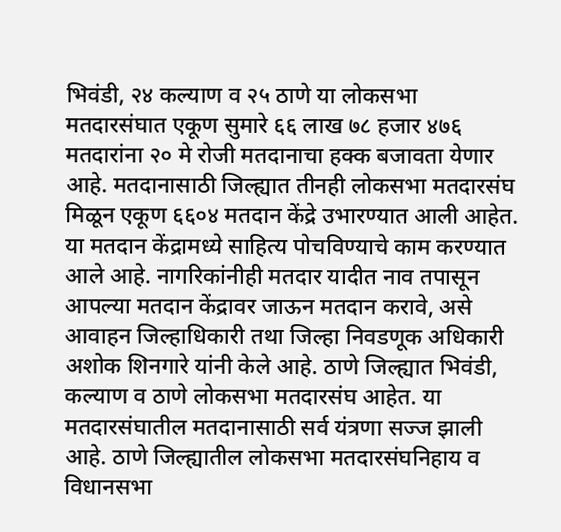भिवंडी, २४ कल्याण व २५ ठाणे या लोकसभा मतदारसंघात एकूण सुमारे ६६ लाख ७८ हजार ४७६ मतदारांना २० मे रोजी मतदानाचा हक्क बजावता येणार आहे. मतदानासाठी जिल्ह्यात तीनही लोकसभा मतदारसंघ मिळून एकूण ६६०४ मतदान केंद्रे उभारण्यात आली आहेत.  या मतदान केंद्रामध्ये साहित्य पोचविण्याचे काम करण्यात आले आहे. नागरिकांनीही मतदार यादीत नाव तपासून आपल्या मतदान केंद्रावर जाऊन मतदान करावे, असे आवाहन जिल्हाधिकारी तथा जिल्हा निवडणूक अधिकारी अशोक शिनगारे यांनी केले आहे. ठाणे जिल्ह्यात भिवंडी, कल्याण व ठाणे लोकसभा मतदारसंघ आहेत. या मतदारसंघातील मतदानासाठी सर्व यंत्रणा सज्ज झाली आहे. ठाणे जिल्ह्यातील लोकसभा मतदारसंघनिहाय व विधानसभा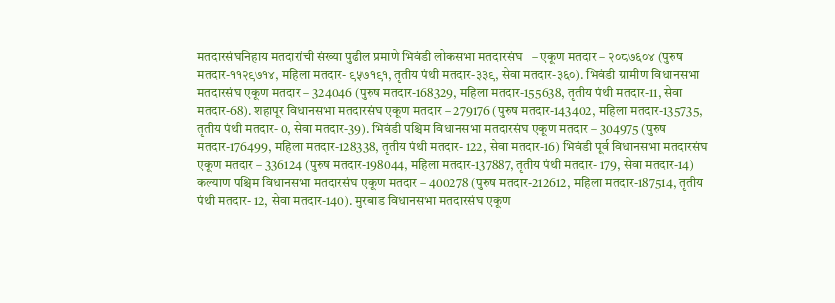मतदारसंघनिहाय मतदारांची संख्या पुढील प्रमाणे भिवंडी लोकसभा मतदारसंघ   – एकूण मतदार – २०८७६०४ (पुरुष मतदार-११२९७१४, महिला मतदार- ९५७१९१, तृतीय पंथी मतदार-३३९, सेवा मतदार-३६०). भिवंडी ग्रामीण विधानसभा मतदारसंघ एकूण मतदार – 324046 (पुरुष मतदार-168329, महिला मतदार-155638, तृतीय पंथी मतदार-11, सेवा मतदार-68). शहापूर विधानसभा मतदारसंघ एकूण मतदार – 279176 (पुरुष मतदार-143402, महिला मतदार-135735, तृतीय पंथी मतदार- 0, सेवा मतदार-39). भिवंडी पश्चिम विधानसभा मतदारसंघ एकूण मतदार – 304975 (पुरुष मतदार-176499, महिला मतदार-128338, तृतीय पंथी मतदार- 122, सेवा मतदार-16) भिवंडी पूर्व विधानसभा मतदारसंघ एकूण मतदार – 336124 (पुरुष मतदार-198044, महिला मतदार-137887, तृतीय पंथी मतदार- 179, सेवा मतदार-14) कल्याण पश्चिम विधानसभा मतदारसंघ एकूण मतदार – 400278 (पुरुष मतदार-212612, महिला मतदार-187514, तृतीय पंथी मतदार- 12, सेवा मतदार-140). मुरबाड विधानसभा मतदारसंघ एकूण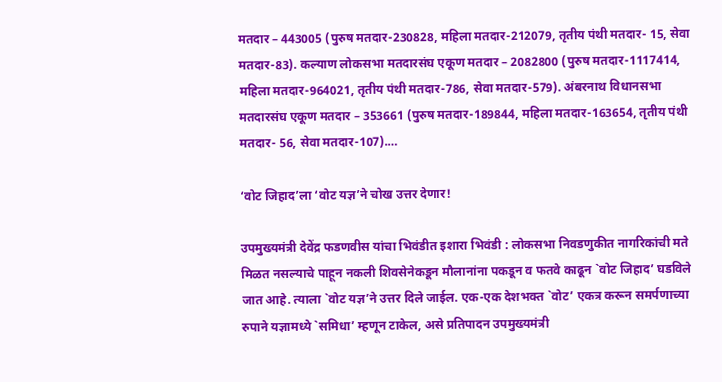मतदार – 443005 (पुरुष मतदार-230828, महिला मतदार-212079, तृतीय पंथी मतदार- 15, सेवा मतदार-83). कल्याण लोकसभा मतदारसंघ एकूण मतदार – 2082800 (पुरुष मतदार-1117414, महिला मतदार-964021, तृतीय पंथी मतदार-786, सेवा मतदार-579). अंबरनाथ विधानसभा मतदारसंघ एकूण मतदार – 353661 (पुरुष मतदार-189844, महिला मतदार-163654, तृतीय पंथी मतदार- 56, सेवा मतदार-107).…

‘वोट जिहाद’ला ‘वोट यज्ञ’ने चोख उत्तर देणार!

उपमुख्यमंत्री देवेंद्र फडणवीस यांचा भिवंडीत इशारा भिवंडी : लोकसभा निवडणुकीत नागरिकांची मते मिळत नसल्याचे पाहून नकली शिवसेनेकडून मौलानांना पकडून व फतवे काढून `वोट जिहाद’ घडविले जात आहे. त्याला `वोट यज्ञ’ने उत्तर दिले जाईल. एक-एक देशभक्त `वोट’ एकत्र करून समर्पणाच्या रुपाने यज्ञामध्ये `समिधा’ म्हणून टाकेल, असे प्रतिपादन उपमुख्यमंत्री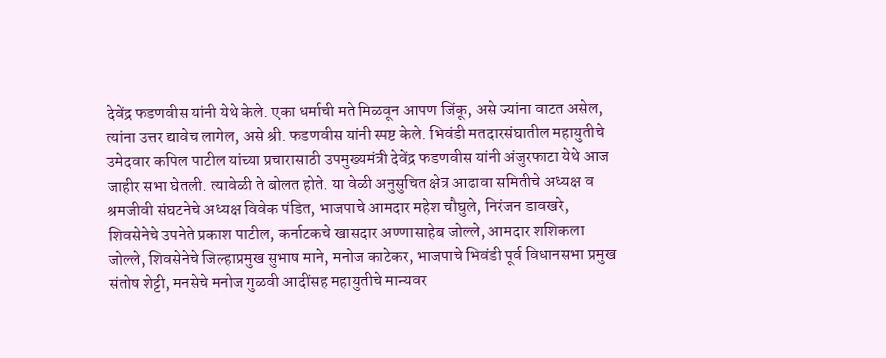देवेंद्र फडणवीस यांनी येथे केले. एका धर्माची मते मिळवून आपण जिंकू, असे ज्यांना वाटत असेल, त्यांना उत्तर द्यावेच लागेल, असे श्री. फडणवीस यांनी स्पष्ट केले. भिवंडी मतदारसंघातील महायुतीचे उमेदवार कपिल पाटील यांच्या प्रचारासाठी उपमुख्यमंत्री देवेंद्र फडणवीस यांनी अंजुरफाटा येथे आज जाहीर सभा घेतली. त्यावेळी ते बोलत होते. या वेळी अनुसुचित क्षेत्र आढावा समितीचे अध्यक्ष व श्रमजीवी संघटनेचे अध्यक्ष विवेक पंडित, भाजपाचे आमदार महेश चौघुले, निरंजन डावखरे, शिवसेनेचे उपनेते प्रकाश पाटील, कर्नाटकचे खासदार अण्णासाहेब जोल्ले, आमदार शशिकला जोल्ले, शिवसेनेचे जिल्हाप्रमुख सुभाष माने, मनोज काटेकर, भाजपाचे भिवंडी पूर्व विधानसभा प्रमुख संतोष शेट्टी, मनसेचे मनोज गुळवी आदींसह महायुतीचे मान्यवर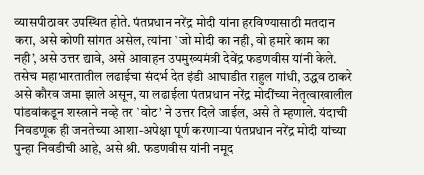व्यासपीठावर उपस्थित होते. पंतप्रधान नरेंद्र मोदी यांना हरविण्यासाठी मतदान करा, असे कोणी सांगत असेल, त्यांना `जो मोदी का नही, वो हमारे काम का नही’, असे उत्तर द्यावे, असे आवाहन उपमुख्यमंत्री देवेंद्र फडणवीस यांनी केले. तसेच महाभारतातील लढाईचा संदर्भ देत इंडी आघाडीत राहुल गांधी, उद्धव ठाकरे असे कौरव जमा झाले असून, या लढाईला पंतप्रधान नरेंद्र मोदींच्या नेतृत्वाखालील पांडवांकडून शस्त्राने नव्हे तर `वोट’ ने उत्तर दिले जाईल, असे ते म्हणाले. यंदाची निवडणूक ही जनतेच्या आशा-अपेक्षा पूर्ण करणाऱ्या पंतप्रधान नरेंद्र मोदी यांच्या पुन्हा निवडीची आहे, असे श्री. फडणवीस यांनी नमूद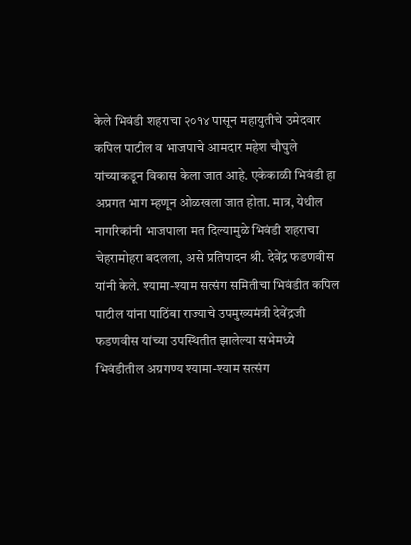केले भिवंडी शहराचा २०१४ पासून महायुतीचे उमेदवार कपिल पाटील व भाजपाचे आमदार महेश चौघुले यांच्याकडून विकास केला जात आहे. एकेकाळी भिवंडी हा अप्रगत भाग म्हणून ओळखला जात होता. मात्र, येथील नागरिकांनी भाजपाला मत दिल्यामुळे भिवंडी शहराचा चेहरामोहरा बदलला, असे प्रतिपादन श्री. देवेंद्र फडणवीस यांनी केले. श्यामा-श्याम सत्संग समितीचा भिवंडीत कपिल पाटील यांना पाठिंबा राज्याचे उपमुख्यमंत्री देवेंद्रजी फडणवीस यांच्या उपस्थितीत झालेल्या सभेमध्ये भिवंडीतील अग्रगण्य श्यामा-श्याम सत्संग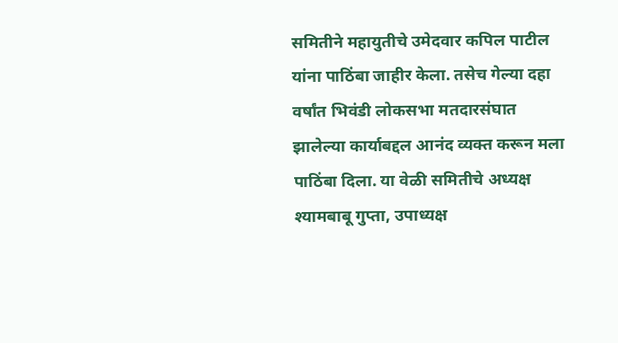समितीने महायुतीचे उमेदवार कपिल पाटील यांना पाठिंबा जाहीर केला. तसेच गेल्या दहा वर्षांत भिवंडी लोकसभा मतदारसंघात झालेल्या कार्याबद्दल आनंद व्यक्त करून मला पाठिंबा दिला. या वेळी समितीचे अध्यक्ष श्यामबाबू गुप्ता, उपाध्यक्ष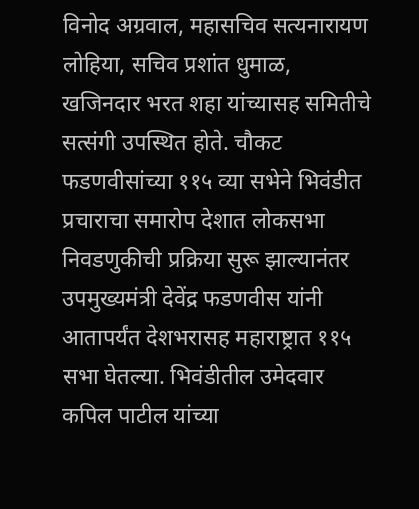विनोद अग्रवाल, महासचिव सत्यनारायण लोहिया, सचिव प्रशांत धुमाळ, खजिनदार भरत शहा यांच्यासह समितीचे सत्संगी उपस्थित होते. चौकट फडणवीसांच्या ११५ व्या सभेने भिवंडीत प्रचाराचा समारोप देशात लोकसभा निवडणुकीची प्रक्रिया सुरू झाल्यानंतर उपमुख्यमंत्री देवेंद्र फडणवीस यांनी आतापर्यंत देशभरासह महाराष्ट्रात ११५ सभा घेतल्या. भिवंडीतील उमेदवार कपिल पाटील यांच्या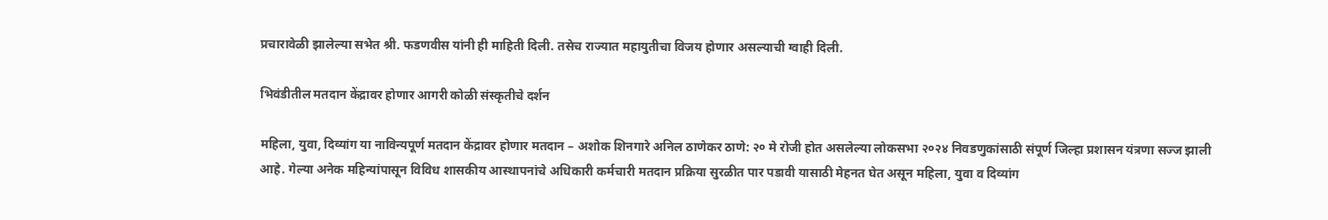प्रचारावेळी झालेल्या सभेत श्री. फडणवीस यांनी ही माहिती दिली. तसेच राज्यात महायुतीचा विजय होणार असल्याची ग्वाही दिली.

भिवंडीतील मतदान केंद्रावर होणार आगरी कोळी संस्कृतीचे दर्शन

महिला, युवा, दिव्यांग या नाविन्यपूर्ण मतदान केंद्रावर होणार मतदान – अशोक शिनगारे अनिल ठाणेकर ठाणे: २० मे रोजी होत असलेल्या लोकसभा २०२४ निवडणुकांसाठी संपूर्ण जिल्हा प्रशासन यंत्रणा सज्ज झाली आहे. गेल्या अनेक महिन्यांपासून विविध शासकीय आस्थापनांचे अधिकारी कर्मचारी मतदान प्रक्रिया सुरळीत पार पडावी यासाठी मेहनत घेत असून महिला, युवा व दिव्यांग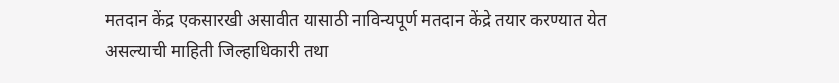मतदान केंद्र एकसारखी असावीत यासाठी नाविन्यपूर्ण मतदान केंद्रे तयार करण्यात येत असल्याची माहिती जिल्हाधिकारी तथा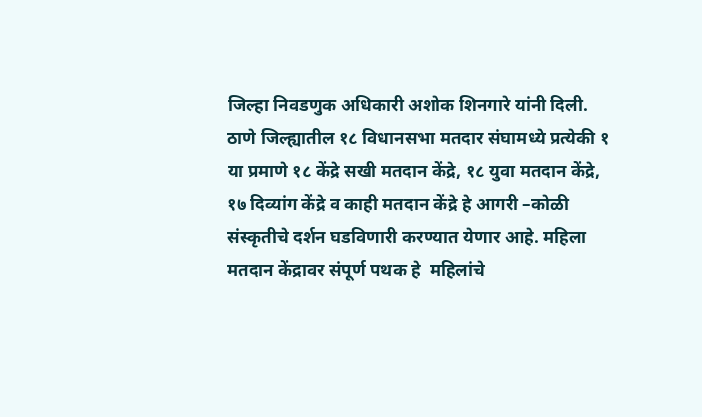जिल्हा ‍निवडणुक अधिकारी अशोक शिनगारे यांनी दिली. ठाणे जिल्ह्यातील १८ विधानसभा मतदार संघामध्ये प्रत्येकी १ या प्रमाणे १८ केंद्रे सखी मतदान केंद्रे, १८ युवा मतदान केंद्रे, १७ दिव्यांग केंद्रे व काही मतदान केंद्रे हे आगरी –कोळी संस्कृतीचे दर्शन घडविणारी करण्यात येणार आहे. महिला मतदान केंद्रावर संपूर्ण पथक हे  महिलांचे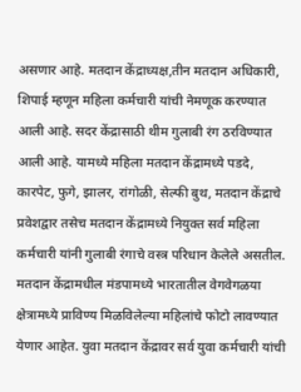असणार आहे. मतदान केंद्राध्यक्ष,तीन मतदान अधिकारी, शिपाई म्हणून महिला कर्मचारी यांची नेमणूक करण्यात आली आहे. सदर केंद्रासाठी थीम गुलाबी रंग ठरविण्यात आली आहे. यामध्ये महिला मतदान केंद्रामध्ये पडदे, कारपेट, फुगे, झालर, रांगोळी, सेल्फी बुथ, मतदान केंद्राचे प्रवेशद्वार तसेच मतदान केंद्रामध्ये नियुक्त सर्व महिला कर्मचारी यांनी गुलाबी रंगाचे वस्त्र परिधान केलेले असतील. मतदान केंद्रामधील मंडपामध्ये भारतातील वेगवेगळया क्षेत्रामध्ये प्राविण्य मिळविलेल्या महिलांचे फोटो लावण्यात येणार आहेत. युवा मतदान केंद्रावर सर्व युवा कर्मचारी यांची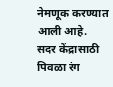नेमणूक करण्यात आली आहे. सदर केंद्रासाठी पिवळा रंग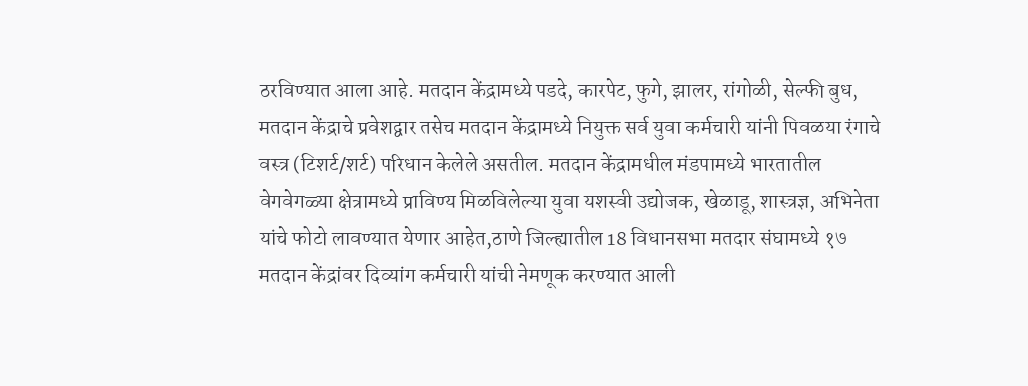ठरविण्यात आला आहे. मतदान केंद्रामध्ये पडदे, कारपेट, फुगे, झालर, रांगोळी, सेल्फी बुध, मतदान केंद्राचे प्रवेशद्वार तसेच मतदान केंद्रामध्ये नियुक्त सर्व युवा कर्मचारी यांनी पिवळया रंगाचे वस्त्र (टिशर्ट/शर्ट) परिधान केलेले असतील. मतदान केंद्रामधील मंडपामध्ये भारतातील वेगवेगळ्या क्षेत्रामध्ये प्राविण्य मिळविलेल्या युवा यशस्वी उद्योजक, खेळाडू, शास्त्रज्ञ, अभिनेता यांचे फोटो लावण्यात येणार आहेत,ठाणे जिल्ह्यातील 18 विधानसभा मतदार संघामध्ये १७ मतदान केंद्रांवर दिव्यांग कर्मचारी यांची नेमणूक करण्यात आली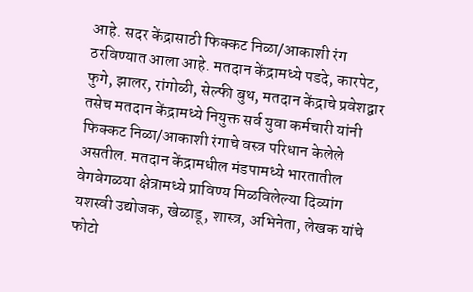आहे. सदर केंद्रासाठी फिक्कट निळा/आकाशी रंग ठरविण्यात आला आहे. मतदान केंद्रामध्ये पडदे, कारपेट, फुगे, झालर, रांगोळी, सेल्फी बुथ, मतदान केंद्राचे प्रवेशद्वार तसेच मतदान केंद्रामध्ये नियुक्त सर्व युवा कर्मचारी यांनी फिक्कट निळा/आकाशी रंगाचे वस्त्र परिधान केलेले असतील. मतदान केंद्रामधील मंडपामध्ये भारतातील वेगवेगळया क्षेत्रामध्ये प्राविण्य मिळविलेल्या दिव्यांग यशस्वी उद्योजक, खेळाडू, शास्त्र, अभिनेता, लेखक यांचे फोटो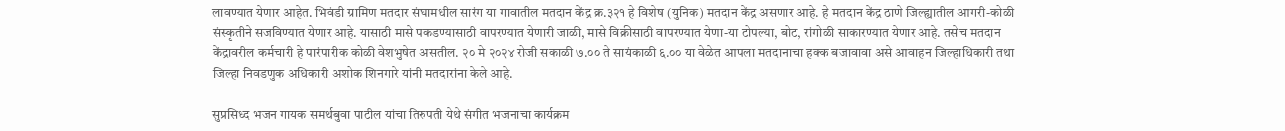लावण्यात येणार आहेत. भिवंडी ग्रामिण मतदार संघामधील सारंग या गावातील मतदान केंद्र क्र.३२१ हे विशेष (युनिक) मतदान केंद्र असणार आहे. हे मतदान केंद्र ठाणे जिल्ह्यातील आगरी-कोळी संस्कृतीने सजविण्यात येणार आहे. यासाठी मासे पकडण्यासाठी वापरण्यात येणारी जाळी, मासे विक्रीसाठी वापरण्यात येणा-या टोपल्या, बोट, रांगोळी साकारण्यात येणार आहे. तसेच मतदान केंद्रावरील कर्मचारी हे पारंपारीक कोळी वेशभुषेत असतील. २० मे २०२४ रोजी सकाळी ७.०० ते सायंकाळी ६.०० या वेळेत आपला मतदानाचा हक्क बजावावा असे आवाहन जिल्हाधिकारी तथा जिल्हा ‍निवडणुक अधिकारी अशोक शिनगारे यांनी मतदारांना केले आहे.

सुप्रसिध्द भजन गायक समर्थबुवा पाटील यांचा तिरुपती येथे संगीत भजनाचा कार्यक्रम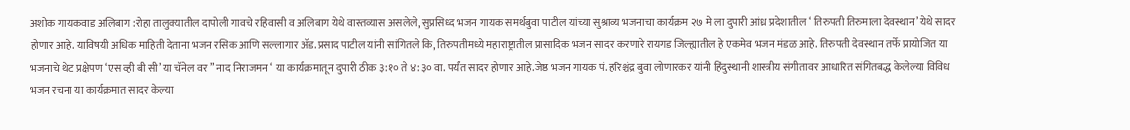अशोक गायकवाड अलिबाग :रोहा तालुक्यातील दापोली गावचे रहिवासी व अलिबाग येथे वास्तव्यास असलेले, सुप्रसिध्द भजन गायक समर्थबुवा पाटील यांच्या सुश्राव्य भजनाचा कार्यक्रम २७ मे ला दुपारी आंध्र प्रदेशातील ‘ तिरुपती तिरुमाला देवस्थान’ येथे सादर होणार आहे. याविषयी अधिक माहिती देताना भजन रसिक आणि सल्लागार ॲड.प्रसाद पाटील यांनी सांगितले कि, तिरुपतीमध्ये महाराष्ट्रातील प्रासादिक भजन सादर करणारे रायगड जिल्ह्यातील हे एकमेव भजन मंडळ आहे. तिरुपती देवस्थान तर्फे प्रायोजित या भजनाचे थेट प्रक्षेपण ‘एस व्ही बी सी’ या चॅनेल वर ” नाद निराजमन ‘ या कार्यक्रमातून दुपारी ठीक ३:१० ते ४:३० वा. पर्यंत सादर होणार आहे.जेष्ठ भजन गायक पं. हरिश्चंद्र बुवा लोणारकर यांनी हिंदुस्थानी शास्त्रीय संगीतावर आधारित संगितबद्ध केलेल्या विविध भजन रचना या कार्यक्रमात सादर केल्या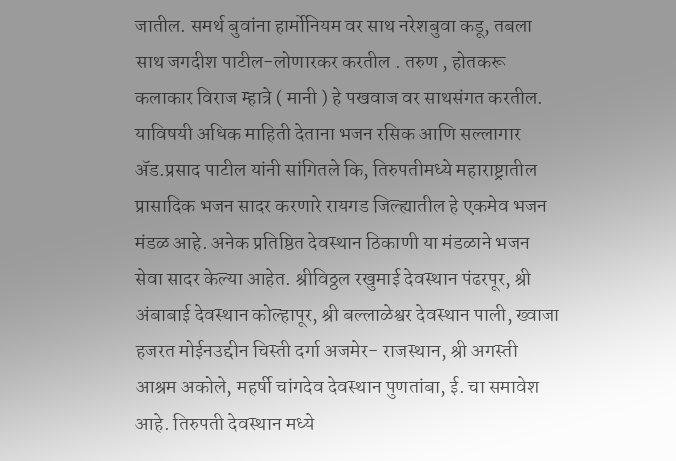जातील. समर्थ बुवांना हार्मोनियम वर साथ नरेशबुवा कडू, तबला साथ जगदीश पाटील-लोणारकर करतील . तरुण , होतकरू कलाकार विराज म्हात्रे ( मानी ) हे पखवाज वर साथसंगत करतील. याविषयी अधिक माहिती देताना भजन रसिक आणि सल्लागार ॲड.प्रसाद पाटील यांनी सांगितले कि, तिरुपतीमध्ये महाराष्ट्रातील प्रासादिक भजन सादर करणारे रायगड जिल्ह्यातील हे एकमेव भजन मंडळ आहे. अनेक प्रतिष्ठित देवस्थान ठिकाणी या मंडळाने भजन सेवा सादर केल्या आहेत. श्रीविठ्ठल रखुमाई देवस्थान पंढरपूर, श्री अंबाबाई देवस्थान कोल्हापूर, श्री बल्लाळेश्वर देवस्थान पाली, ख्वाजा हजरत मोईनउद्दीन चिस्ती दर्गा अजमेर- राजस्थान, श्री अगस्ती आश्रम अकोले, महर्षी चांगदेव देवस्थान पुणतांबा, ई. चा समावेश आहे. तिरुपती देवस्थान मध्ये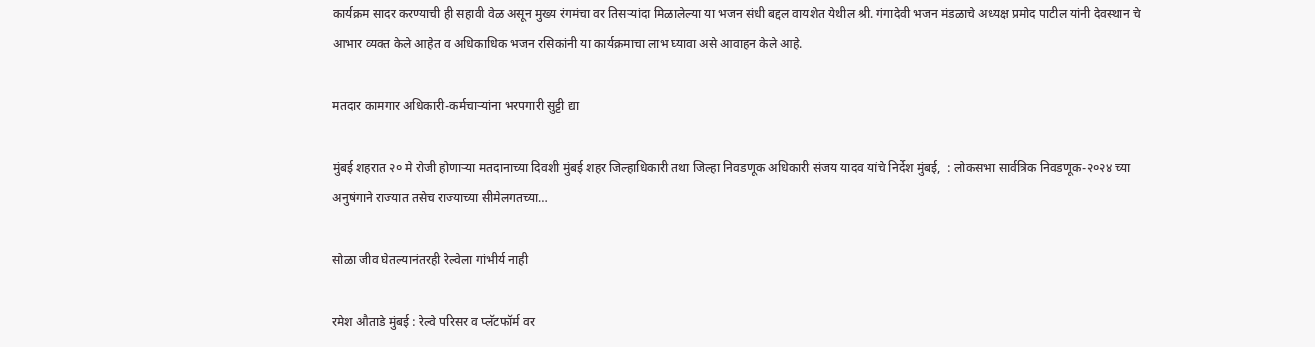कार्यक्रम सादर करण्याची ही सहावी वेळ असून मुख्य रंगमंचा वर तिसऱ्यांदा मिळालेल्या या भजन संधी बद्दल वायशेत येथील श्री. गंगादेवी भजन मंडळाचे अध्यक्ष प्रमोद पाटील यांनी देवस्थान चे आभार व्यक्त केले आहेत व अधिकाधिक भजन रसिकांनी या कार्यक्रमाचा लाभ घ्यावा असे आवाहन केले आहे.

मतदार कामगार अधिकारी-कर्मचाऱ्यांना भरपगारी सुट्टी द्या

मुंबई शहरात २० मे रोजी होणाऱ्या मतदानाच्या दिवशी मुंबई शहर जिल्हाधिकारी तथा जिल्हा निवडणूक अधिकारी संजय यादव यांचे निर्देश मुंबई,  : लोकसभा सार्वत्रिक निवडणूक-२०२४ च्या अनुषंगाने राज्यात तसेच राज्याच्या सीमेलगतच्या…

सोळा जीव घेतल्यानंतरही रेल्वेला गांभीर्य नाही

रमेश औताडे मुंबई : रेल्वे परिसर व प्लॅटफॉर्म वर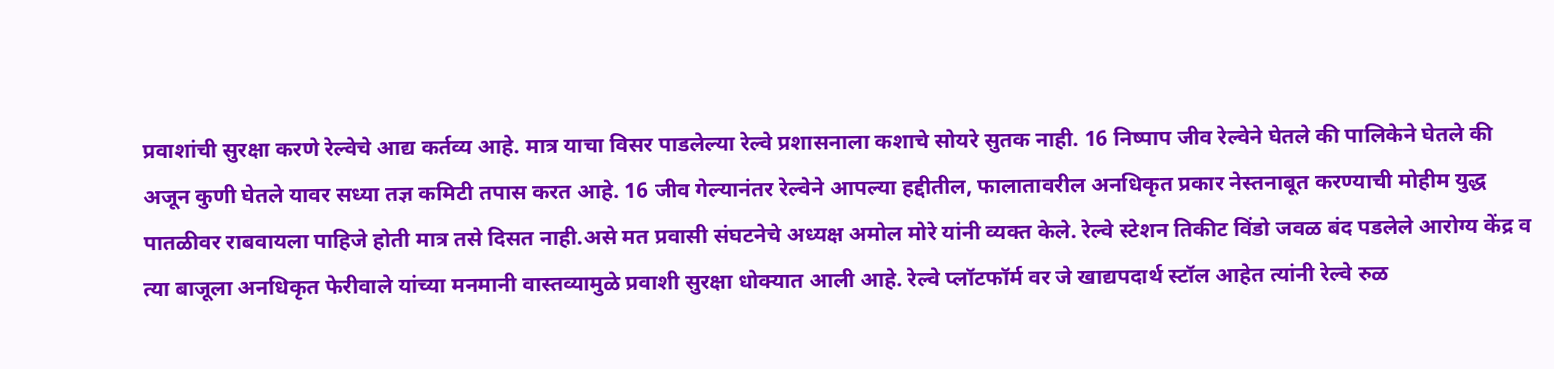प्रवाशांची सुरक्षा करणे रेल्वेचे आद्य कर्तव्य आहे. मात्र याचा विसर पाडलेल्या रेल्वे प्रशासनाला कशाचे सोयरे सुतक नाही. 16 निष्पाप जीव रेल्वेने घेतले की पालिकेने घेतले की अजून कुणी घेतले यावर सध्या तज्ञ कमिटी तपास करत आहे. 16 जीव गेल्यानंतर रेल्वेने आपल्या हद्दीतील, फालातावरील अनधिकृत प्रकार नेस्तनाबूत करण्याची मोहीम युद्ध पातळीवर राबवायला पाहिजे होती मात्र तसे दिसत नाही.असे मत प्रवासी संघटनेचे अध्यक्ष अमोल मोरे यांनी व्यक्त केले. रेल्वे स्टेशन तिकीट विंडो जवळ बंद पडलेले आरोग्य केंद्र व त्या बाजूला अनधिकृत फेरीवाले यांच्या मनमानी वास्तव्यामुळे प्रवाशी सुरक्षा धोक्यात आली आहे. रेल्वे प्लॉटफॉर्म वर जे खाद्यपदार्थ स्टॉल आहेत त्यांनी रेल्वे रुळ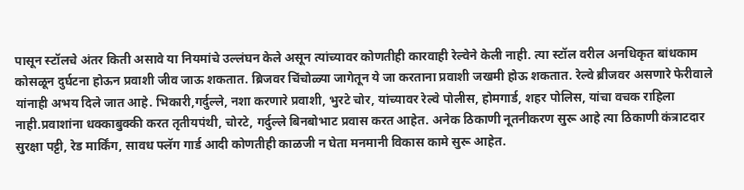पासून स्टॉलचे अंतर किती असावे या नियमांचे उल्लंघन केले असून त्यांच्यावर कोणतीही कारवाही रेल्वेने केली नाही. त्या स्टॉल वरील अनधिकृत बांधकाम कोसळून दुर्घटना होऊन प्रवाशी जीव जाऊ शकतात. ब्रिजवर चिंचोळ्या जागेतून ये जा करताना प्रवाशी जखमी होऊ शकतात. रेल्वे ब्रीजवर असणारे फेरीवाले यांनाही अभय दिले जात आहे. भिकारी,गर्दुल्ले, नशा करणारे प्रवाशी, भुरटे चोर, यांच्यावर रेल्वे पोलीस, होमगार्ड, शहर पोलिस, यांचा वचक राहिला नाही.प्रवाशांना धक्काबुक्की करत तृतीयपंथी, चोरटे, गर्दुल्ले बिनबोभाट प्रवास करत आहेत. अनेक ठिकाणी नूतनीकरण सुरू आहे त्या ठिकाणी कंत्राटदार सुरक्षा पट्टी, रेड मार्किंग, सावध फ्लॅग गार्ड आदी कोणतीही काळजी न घेता मनमानी विकास कामे सुरू आहेत.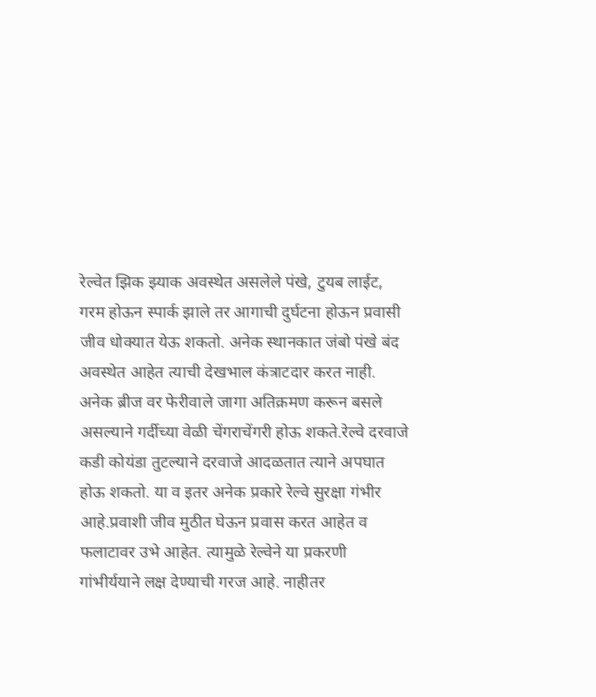रेल्वेत झिक झ्याक अवस्थेत असलेले पंखे, टुयब लाईट, गरम होऊन स्पार्क झाले तर आगाची दुर्घटना होऊन प्रवासी जीव धोक्यात येऊ शकतो. अनेक स्थानकात जंबो पंखे बंद अवस्थेत आहेत त्याची देखभाल कंत्राटदार करत नाही. अनेक ब्रीज वर फेरीवाले जागा अतिक्रमण करून बसले असल्याने गर्दीच्या वेळी चेंगराचेंगरी होऊ शकते.रेल्वे दरवाजे कडी कोयंडा तुटल्याने दरवाजे आदळतात त्याने अपघात होऊ शकतो. या व इतर अनेक प्रकारे रेल्वे सुरक्षा गंभीर आहे.प्रवाशी जीव मुठीत घेऊन प्रवास करत आहेत व फलाटावर उभे आहेत. त्यामुळे रेल्वेने या प्रकरणी गांभीर्ययाने लक्ष देण्याची गरज आहे. नाहीतर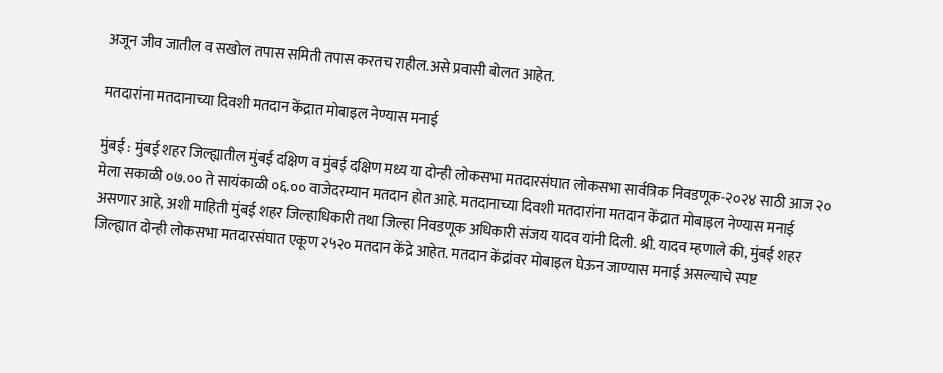अजून जीव जातील व सखोल तपास समिती तपास करतच राहील.असे प्रवासी बोलत आहेत.

मतदारांना मतदानाच्या दिवशी मतदान केंद्रात मोबाइल नेण्यास मनाई

मुंबई : मुंबई शहर जिल्ह्यातील मुंबई दक्षिण व मुंबई दक्षिण मध्य या दोन्ही लोकसभा मतदारसंघात लोकसभा सार्वत्रिक निवडणूक-२०२४ साठी आज २० मेला सकाळी ०७.०० ते सायंकाळी ०६.०० वाजेदरम्यान मतदान होत आहे. मतदानाच्या दिवशी मतदारांना मतदान केंद्रात मोबाइल नेण्यास मनाई असणार आहे, अशी माहिती मुंबई शहर जिल्हाधिकारी तथा जिल्हा निवडणूक अधिकारी संजय यादव यांनी दिली. श्री. यादव म्हणाले की, मुंबई शहर जिल्ह्यात दोन्ही लोकसभा मतदारसंघात एकूण २५२० मतदान केंद्रे आहेत. मतदान केंद्रांवर मोबाइल घेऊन जाण्यास मनाई असल्याचे स्पष्ट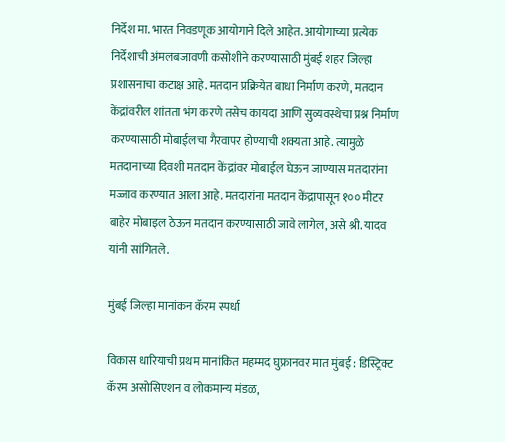निर्देश मा. भारत निवडणूक आयोगाने दिले आहेत. आयोगाच्या प्रत्येक निर्देशाची अंमलबजावणी कसोशीने करण्यासाठी मुंबई शहर जिल्हा प्रशासनाचा कटाक्ष आहे. मतदान प्रक्रियेत बाधा निर्माण करणे, मतदान केंद्रांवरील शांतता भंग करणे तसेच कायदा आणि सुव्यवस्थेचा प्रश्न निर्माण करण्यासाठी मोबाईलचा गैरवापर होण्याची शक्यता आहे. त्यामुळे मतदानाच्या दिवशी मतदान केंद्रांवर मोबाईल घेऊन जाण्यास मतदारांना मज्जाव करण्यात आला आहे. मतदारांना मतदान केंद्रापासून १०० मीटर बाहेर मोबाइल ठेऊन मतदान करण्यासाठी जावे लागेल, असे श्री. यादव यांनी सांगितले.

मुंबई जिल्हा मानांकन कॅरम स्पर्धा

विकास धारियाची प्रथम मानांकित महम्मद घुफ्रानवर मात मुंबई : डिस्ट्रिक्ट कॅरम असोसिएशन व लोकमान्य मंडळ,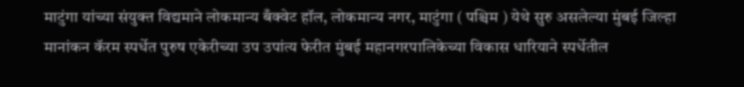माटुंगा यांच्या संयुक्त विद्यमाने लोकमान्य बँक्वेट हॉल, लोकमान्य नगर, माटुंगा ( पश्चिम ) येथे सुरु असलेल्या मुंबई जिल्हा मानांकन कॅरम स्पर्धेत पुरुष एकेरीच्या उप उपांत्य फेरीत मुंबई महानगरपालिकेच्या विकास धारियाने स्पर्धेतील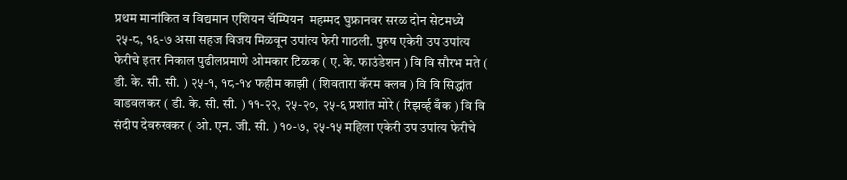प्रथम मानांकित व विद्यमान एशियन चॅम्पियन  महम्मद घुफ्रानवर सरळ दोन सेटमध्ये २५-८, १६-७ असा सहज विजय मिळवून उपांत्य फेरी गाठली. पुरुष एकेरी उप उपांत्य फेरीचे इतर निकाल पुढीलप्रमाणे ओमकार टिळक ( ए. के. फाउंडेशन ) वि वि सौरभ मते ( डी. के. सी. सी. ) २५-१, १८-१४ फहीम काझी ( शिवतारा कॅरम क्लब ) वि वि सिद्धांत वाडवलकर ( डी. के. सी. सी. ) ११-२२, २५-२०, २५-६ प्रशांत मोरे ( रिझर्व्ह बँक ) वि वि संदीप देवरुखकर ( ओ. एन. जी. सी. ) १०-७, २५-१५ महिला एकेरी उप उपांत्य फेरीचे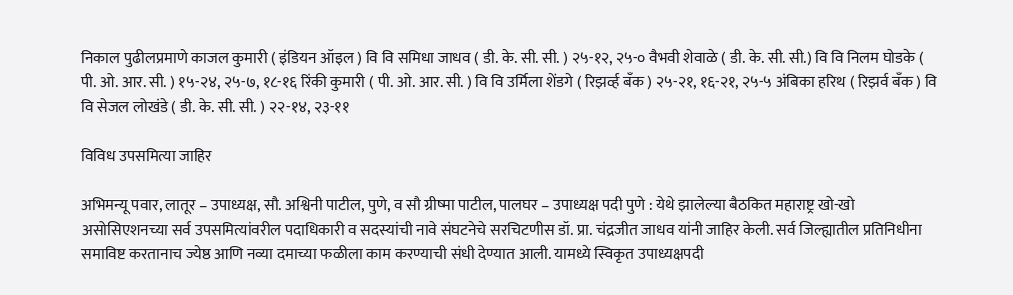निकाल पुढीलप्रमाणे काजल कुमारी ( इंडियन ऑइल ) वि वि समिधा जाधव ( डी. के. सी. सी. ) २५-१२, २५-० वैभवी शेवाळे ( डी. के. सी. सी.) वि वि निलम घोडके ( पी. ओ. आर. सी. ) १५-२४, २५-७, १८-१६ रिंकी कुमारी ( पी. ओ. आर. सी. ) वि वि उर्मिला शेंडगे ( रिझर्व्ह बँक ) २५-२१, १६-२१, २५-५ अंबिका हरिथ ( रिझर्व बँक ) वि वि सेजल लोखंडे ( डी. के. सी. सी. ) २२-१४, २३-११

विविध उपसमित्या जाहिर

अभिमन्यू पवार, लातूर – उपाध्यक्ष, सौ. अश्विनी पाटील, पुणे, व सौ ग्रीष्मा पाटील, पालघर – उपाध्यक्ष पदी पुणे : येथे झालेल्या बैठकित महाराष्ट्र खो-खो असोसिएशनच्या सर्व उपसमित्यांवरील पदाधिकारी व सदस्यांची नावे संघटनेचे सरचिटणीस डॉ. प्रा. चंद्रजीत जाधव यांनी जाहिर केली. सर्व जिल्ह्यातील प्रतिनिधीना समाविष्ट करतानाच ज्येष्ठ आणि नव्या दमाच्या फळीला काम करण्याची संधी देण्यात आली. यामध्ये स्विकृत उपाध्यक्षपदी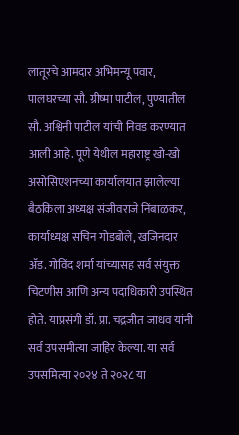लातूरचे आमदार अभिमन्यू पवार, पालघरच्या सौ. ग्रीष्मा पाटील, पुण्यातील सौ. अश्विनी पाटील यांची निवड करण्यात आली आहे. पूणे येथील महाराष्ट्र खो-खो असोसिएशनच्या कार्यालयात झालेल्या बैठकिला अध्यक्ष संजीवराजे निंबाळकर, कार्याध्यक्ष सचिन गोडबोले, खजिनदार ॲड. गोविंद शर्मा यांच्यासह सर्व संयुक्त चिटणीस आणि अन्य पदाधिकारी उपस्थित होते. याप्रसंगी डॉ. प्रा. चद्रजीत जाधव यांनी सर्व उपसमीत्या जाहिर केल्या. या सर्व उपसमित्या २०२४ ते २०२८ या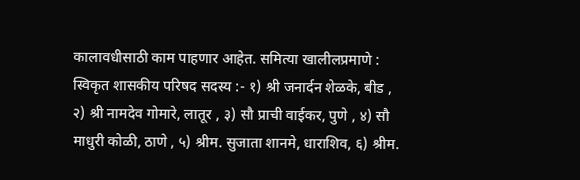कालावधीसाठी काम पाहणार आहेत. समित्या खालीलप्रमाणे : स्विकृत शासकीय परिषद सदस्य :- १) श्री जनार्दन शेळके, बीड , २) श्री नामदेव गोमारे, लातूर , ३) सौ प्राची वाईकर, पुणे , ४) सौ माधुरी कोळी, ठाणे , ५) श्रीम. सुजाता शानमे, धाराशिव, ६) श्रीम.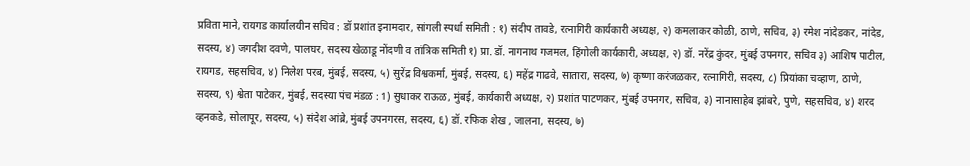प्रविता माने, रायगड कार्यालयीन सचिव : डॉ प्रशांत इनामदार, सांगली स्पर्धा समिती : १) संदीप तावडे, रत्नागिरी कार्यकारी अध्यक्ष, २) कमलाकर कोळी, ठाणे, सचिव, ३) रमेश नांदेडकर, नांदेड, सदस्य, ४) जगदीश दवणे, पालघर, सदस्य खेळाडू नोंदणी व तांत्रिक समिती १) प्रा. डॉ. नागनाथ गजमल, हिंगोली कार्यकारी, अध्यक्ष, २) डॉ. नरेंद्र कुंदर, मुंबई उपनगर, सचिव ३) आशिष पाटील, रायगड, सहसचिव, ४) निलेश परब, मुंबई, सदस्य, ५) सुरेंद्र विश्वकर्मा, मुंबई, सदस्य, ६) महेंद्र गाढवे, सातारा, सदस्य, ७) कृष्णा करंजळकर, रत्नागिरी, सदस्य, ८) प्रियांका चव्हाण, ठाणे, सदस्य, ९) श्वेता पाटेकर, मुंबई, सदस्या पंच मंडळ : 1) सुधाकर राऊळ, मुंबई, कार्यकारी अध्यक्ष, २) प्रशांत पाटणकर, मुंबई उपनगर, सचिव, ३) नानासाहेब झांबरे, पुणे, सहसचिव, ४) शरद व्हनकडे, सोलापूर, सदस्य, ५) संदेश आंब्रे, मुंबई उपनगरस, सदस्य, ६) डॉ. रफिक शेख , जालना, सदस्य, ७)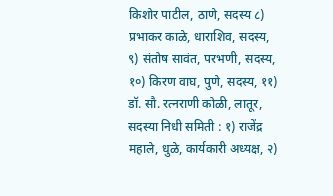किशोर पाटील, ठाणे, सदस्य ८) प्रभाकर काळे, धाराशिव, सदस्य, ९) संतोष सावंत, परभणी, सदस्य, १०) किरण वाघ, पुणे, सदस्य, ११) डॉ. सौ. रत्नराणी कोळी, लातूर, सदस्या निधी समिती : १) राजेंद्र महाले, धुळे, कार्यकारी अध्यक्ष, २)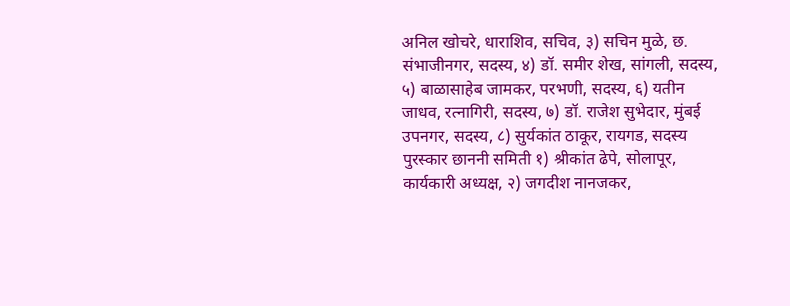अनिल खोचरे, धाराशिव, सचिव, ३) सचिन मुळे, छ. संभाजीनगर, सदस्य, ४) डॉ. समीर शेख, सांगली, सदस्य, ५) बाळासाहेब जामकर, परभणी, सदस्य, ६) यतीन जाधव, रत्नागिरी, सदस्य, ७) डॉ. राजेश सुभेदार, मुंबई उपनगर, सदस्य, ८) सुर्यकांत ठाकूर, रायगड, सदस्य पुरस्कार छाननी समिती १) श्रीकांत ढेपे, सोलापूर, कार्यकारी अध्यक्ष, २) जगदीश नानजकर,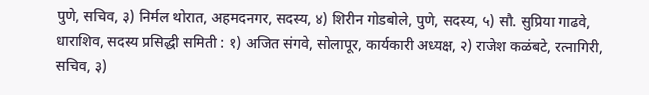पुणे, सचिव, ३) निर्मल थोरात, अहमदनगर, सदस्य, ४) शिरीन गोडबोले, पुणे, सदस्य, ५) सौ. सुप्रिया गाढवे, धाराशिव, सदस्य प्रसिद्धी समिती : १) अजित संगवे, सोलापूर, कार्यकारी अध्यक्ष, २) राजेश कळंबटे, रत्नागिरी, सचिव, ३)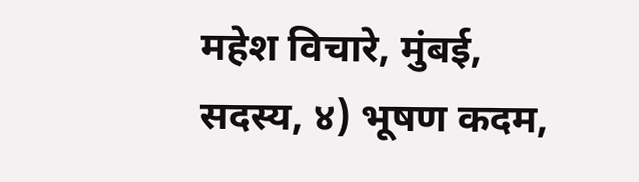महेश विचारे, मुंबई, सदस्य, ४) भूषण कदम,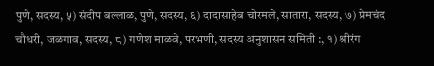पुणे, सदस्य, ५) संदीप बल्लाळ, पुणे, सदस्य, ६) दादासाहेब चोरमले, सातारा, सदस्य, ७) प्रेमचंद चौधरी, जळगाव, सदस्य, ८) गणेश माळवे, परभणी, सदस्य अनुशासन समिती :, १) श्रीरंग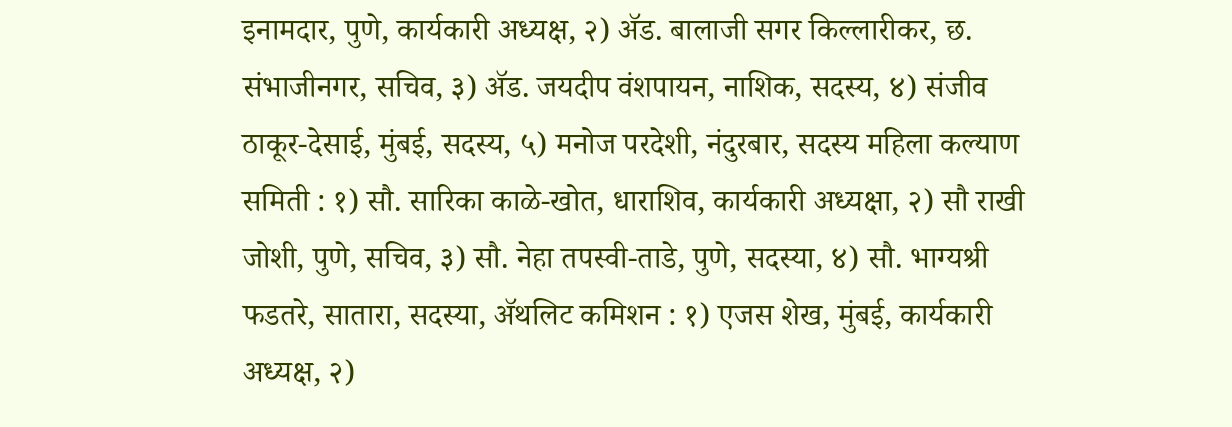इनामदार, पुणे, कार्यकारी अध्यक्ष, २) ॲड. बालाजी सगर किल्लारीकर, छ. संभाजीनगर, सचिव, ३) ॲड. जयदीप वंशपायन, नाशिक, सदस्य, ४) संजीव ठाकूर-देसाई, मुंबई, सदस्य, ५) मनोज परदेशी, नंदुरबार, सदस्य महिला कल्याण समिती : १) सौ. सारिका काळे-खोत, धाराशिव, कार्यकारी अध्यक्षा, २) सौ राखी जोशी, पुणे, सचिव, ३) सौ. नेहा तपस्वी-ताडे, पुणे, सदस्या, ४) सौ. भाग्यश्री फडतरे, सातारा, सदस्या, ॲथलिट कमिशन : १) एजस शेख, मुंबई, कार्यकारी अध्यक्ष, २)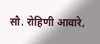सौ. रोहिणी आवारे,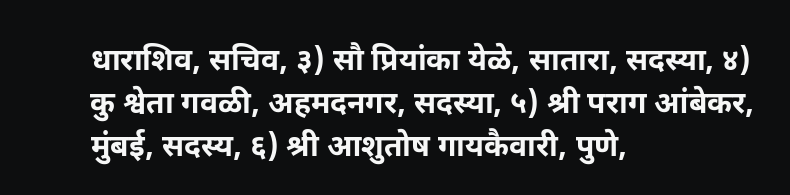धाराशिव, सचिव, ३) सौ प्रियांका येळे, सातारा, सदस्या, ४) कु श्वेता गवळी, अहमदनगर, सदस्या, ५) श्री पराग आंबेकर, मुंबई, सदस्य, ६) श्री आशुतोष गायकैवारी, पुणे,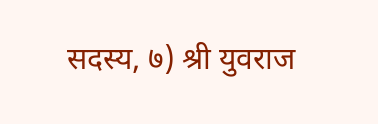सदस्य, ७) श्री युवराज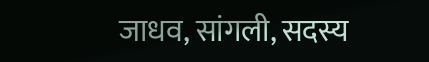जाधव, सांगली, सदस्य